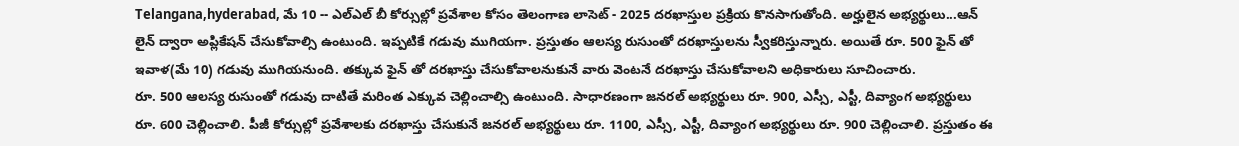Telangana,hyderabad, మే 10 -- ఎల్ఎల్ బీ కోర్సుల్లో ప్రవేశాల కోసం తెలంగాణ లాసెట్ - 2025 దరఖాస్తుల ప్రక్రియ కొనసాగుతోంది. అర్హులైన అభ్యర్థులు...ఆన్ లైన్ ద్వారా అప్లికేషన్ చేసుకోవాల్సి ఉంటుంది. ఇప్పటికే గడువు ముగియగా. ప్రస్తుతం ఆలస్య రుసుంతో దరఖాస్తులను స్వీకరిస్తున్నారు. అయితే రూ. 500 ఫైన్ తో ఇవాళ(మే 10) గడువు ముగియనుంది. తక్కువ ఫైన్ తో దరఖాస్తు చేసుకోవాలనుకునే వారు వెంటనే దరఖాస్తు చేసుకోవాలని అధికారులు సూచించారు.
రూ. 500 ఆలస్య రుసుంతో గడువు దాటితే మరింత ఎక్కువ చెల్లించాల్సి ఉంటుంది. సాధారణంగా జనరల్ అభ్యర్థులు రూ. 900, ఎస్సీ, ఎస్టీ, దివ్యాంగ అభ్యర్థులు రూ. 600 చెల్లించాలి. పీజీ కోర్సుల్లో ప్రవేశాలకు దరఖాస్తు చేసుకునే జనరల్ అభ్యర్థులు రూ. 1100, ఎస్సీ, ఎస్టీ, దివ్యాంగ అభ్యర్థులు రూ. 900 చెల్లించాలి. ప్రస్తుతం ఈ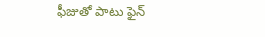ఫీజుతో పాటు ఫైన్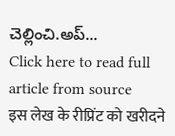చెల్లించి.అప్...
Click here to read full article from source
इस लेख के रीप्रिंट को खरीदने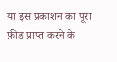या इस प्रकाशन का पूरा फ़ीड प्राप्त करने के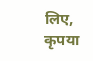लिए, कृपया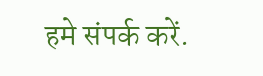हमे संपर्क करें.